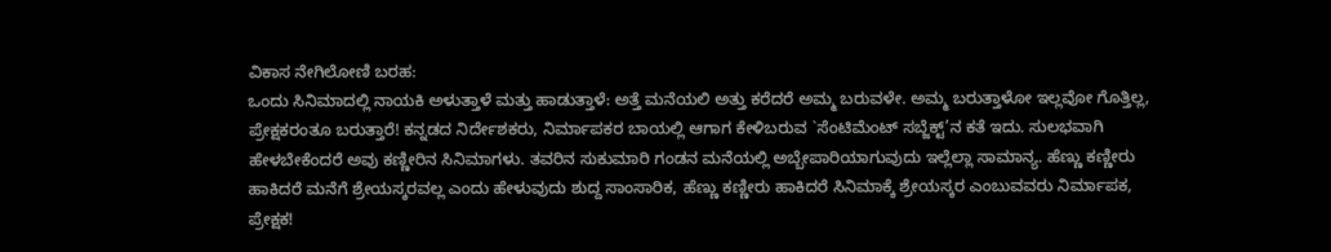ವಿಕಾಸ ನೇಗಿಲೋಣಿ ಬರಹ:
ಒಂದು ಸಿನಿಮಾದಲ್ಲಿ ನಾಯಕಿ ಅಳುತ್ತಾಳೆ ಮತ್ತು ಹಾಡುತ್ತಾಳೆ: ಅತ್ತೆ ಮನೆಯಲಿ ಅತ್ತು ಕರೆದರೆ ಅಮ್ಮ ಬರುವಳೇ. ಅಮ್ಮ ಬರುತ್ತಾಳೋ ಇಲ್ಲವೋ ಗೊತ್ತಿಲ್ಲ, ಪ್ರೇಕ್ಷಕರಂತೂ ಬರುತ್ತಾರೆ! ಕನ್ನಡದ ನಿರ್ದೇಶಕರು, ನಿರ್ಮಾಪಕರ ಬಾಯಲ್ಲಿ ಆಗಾಗ ಕೇಳಿಬರುವ `ಸೆಂಟಿಮೆಂಟ್ ಸಬ್ಜೆಕ್ಟ್’ನ ಕತೆ ಇದು. ಸುಲಭವಾಗಿ ಹೇಳಬೇಕೆಂದರೆ ಅವು ಕಣ್ಣೀರಿನ ಸಿನಿಮಾಗಳು. ತವರಿನ ಸುಕುಮಾರಿ ಗಂಡನ ಮನೆಯಲ್ಲಿ ಅಬ್ಬೇಪಾರಿಯಾಗುವುದು ಇಲ್ಲೆಲ್ಲಾ ಸಾಮಾನ್ಯ. ಹೆಣ್ಣು ಕಣ್ಣೀರು ಹಾಕಿದರೆ ಮನೆಗೆ ಶ್ರೇಯಸ್ಕರವಲ್ಲ ಎಂದು ಹೇಳುವುದು ಶುದ್ದ ಸಾಂಸಾರಿಕ, ಹೆಣ್ಣು ಕಣ್ಣೀರು ಹಾಕಿದರೆ ಸಿನಿಮಾಕ್ಕೆ ಶ್ರೇಯಸ್ಕರ ಎಂಬುವವರು ನಿರ್ಮಾಪಕ, ಪ್ರೇಕ್ಷಕ!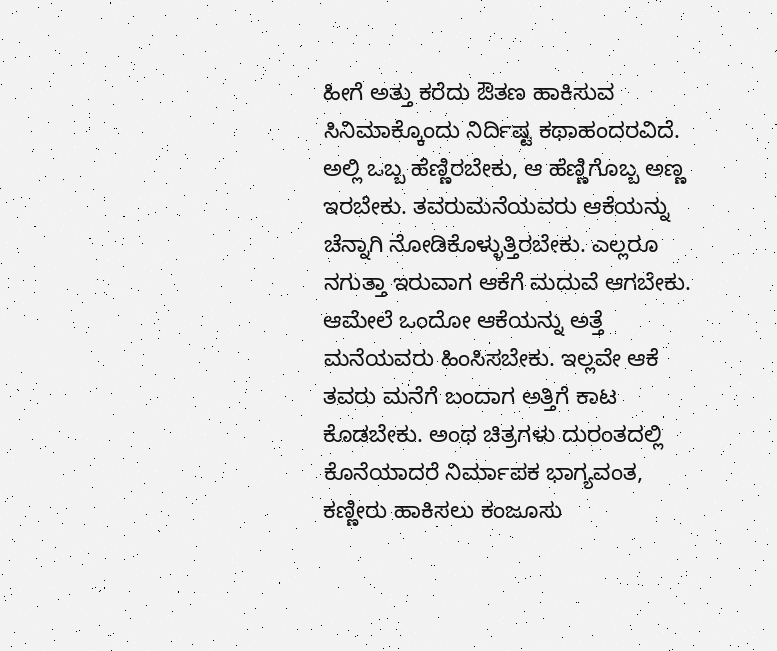ಹೀಗೆ ಅತ್ತು ಕರೆದು ಔತಣ ಹಾಕಿಸುವ ಸಿನಿಮಾಕ್ಕೊಂದು ನಿರ್ದಿಷ್ಟ ಕಥಾಹಂದರವಿದೆ. ಅಲ್ಲಿ ಒಬ್ಬ ಹೆಣ್ಣಿರಬೇಕು, ಆ ಹೆಣ್ಣಿಗೊಬ್ಬ ಅಣ್ಣ ಇರಬೇಕು. ತವರುಮನೆಯವರು ಆಕೆಯನ್ನು ಚೆನ್ನಾಗಿ ನೋಡಿಕೊಳ್ಳುತ್ತಿರಬೇಕು. ಎಲ್ಲರೂ ನಗುತ್ತಾ ಇರುವಾಗ ಆಕೆಗೆ ಮದುವೆ ಆಗಬೇಕು. ಆಮೇಲೆ ಒಂದೋ ಆಕೆಯನ್ನು ಅತ್ತೆ ಮನೆಯವರು ಹಿಂಸಿಸಬೇಕು. ಇಲ್ಲವೇ ಆಕೆ ತವರು ಮನೆಗೆ ಬಂದಾಗ ಅತ್ತಿಗೆ ಕಾಟ ಕೊಡಬೇಕು. ಅಂಥ ಚಿತ್ರಗಳು ದುರಂತದಲ್ಲಿ ಕೊನೆಯಾದರೆ ನಿರ್ಮಾಪಕ ಭಾಗ್ಯವಂತ, ಕಣ್ಣೀರು ಹಾಕಿಸಲು ಕಂಜೂಸು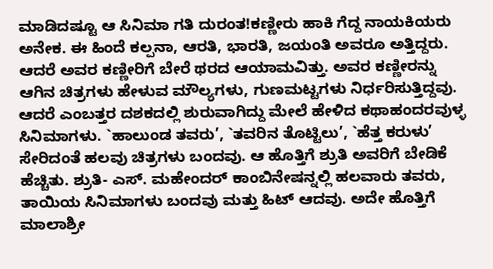ಮಾಡಿದಷ್ಟೂ ಆ ಸಿನಿಮಾ ಗತಿ ದುರಂತ!ಕಣ್ಣೀರು ಹಾಕಿ ಗೆದ್ದ ನಾಯಕಿಯರು ಅನೇಕ. ಈ ಹಿಂದೆ ಕಲ್ಪನಾ, ಆರತಿ, ಭಾರತಿ, ಜಯಂತಿ ಅವರೂ ಅತ್ತಿದ್ದರು. ಆದರೆ ಅವರ ಕಣ್ಣೀರಿಗೆ ಬೇರೆ ಥರದ ಆಯಾಮವಿತ್ತು. ಅವರ ಕಣ್ಣೀರನ್ನು ಆಗಿನ ಚಿತ್ರಗಳು ಹೇಳುವ ಮೌಲ್ಯಗಳು, ಗುಣಮಟ್ಟಗಳು ನಿರ್ಧರಿಸುತ್ತಿದ್ದವು. ಆದರೆ ಎಂಬತ್ತರ ದಶಕದಲ್ಲಿ ಶುರುವಾಗಿದ್ದು ಮೇಲೆ ಹೇಳಿದ ಕಥಾಹಂದರವುಳ್ಳ ಸಿನಿಮಾಗಳು. `ಹಾಲುಂಡ ತವರು’, `ತವರಿನ ತೊಟ್ಟಿಲು’, `ಹೆತ್ತ ಕರುಳು’ ಸೇರಿದಂತೆ ಹಲವು ಚಿತ್ರಗಳು ಬಂದವು. ಆ ಹೊತ್ತಿಗೆ ಶ್ರುತಿ ಅವರಿಗೆ ಬೇಡಿಕೆ ಹೆಚ್ಚಿತು. ಶ್ರುತಿ- ಎಸ್. ಮಹೇಂದರ್ ಕಾಂಬಿನೇಷನ್ನಲ್ಲಿ ಹಲವಾರು ತವರು, ತಾಯಿಯ ಸಿನಿಮಾಗಳು ಬಂದವು ಮತ್ತು ಹಿಟ್ ಆದವು. ಅದೇ ಹೊತ್ತಿಗೆ ಮಾಲಾಶ್ರೀ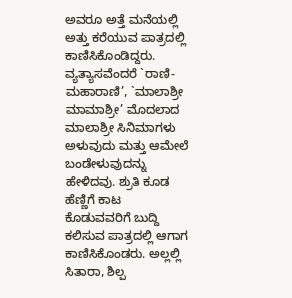ಅವರೂ ಅತ್ತೆ ಮನೆಯಲ್ಲಿ ಅತ್ತು ಕರೆಯುವ ಪಾತ್ರದಲ್ಲಿ ಕಾಣಿಸಿಕೊಂಡಿದ್ದರು. ವ್ಯತ್ಯಾಸವೆಂದರೆ `ರಾಣಿ- ಮಹಾರಾಣಿ’, `ಮಾಲಾಶ್ರೀ ಮಾಮಾಶ್ರೀ’ ಮೊದಲಾದ ಮಾಲಾಶ್ರೀ ಸಿನಿಮಾಗಳು ಅಳುವುದು ಮತ್ತು ಆಮೇಲೆ ಬಂಡೇಳುವುದನ್ನು ಹೇಳಿದವು. ಶ್ರುತಿ ಕೂಡ ಹೆಣ್ಣಿಗೆ ಕಾಟ ಕೊಡುವವರಿಗೆ ಬುದ್ದಿ ಕಲಿಸುವ ಪಾತ್ರದಲ್ಲಿ ಆಗಾಗ ಕಾಣಿಸಿಕೊಂಡರು. ಅಲ್ಲಲ್ಲಿ ಸಿತಾರಾ, ಶಿಲ್ಪ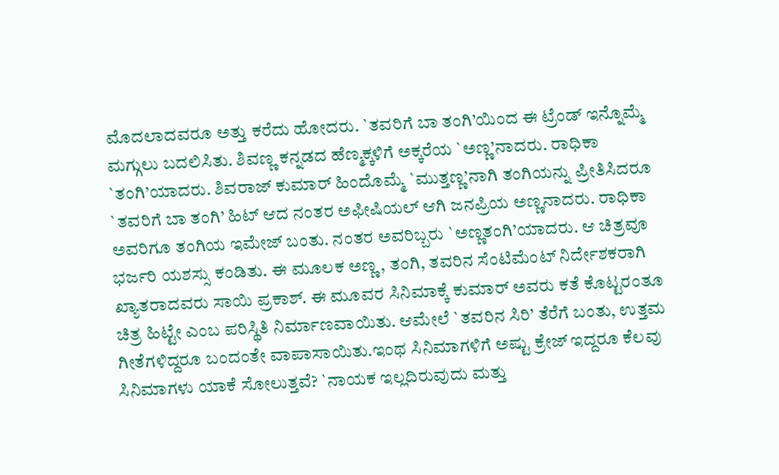ಮೊದಲಾದವರೂ ಅತ್ತು ಕರೆದು ಹೋದರು. `ತವರಿಗೆ ಬಾ ತಂಗಿ’ಯಿಂದ ಈ ಟ್ರೆಂಡ್ ಇನ್ನೊಮ್ಮೆ ಮಗ್ಗುಲು ಬದಲಿಸಿತು. ಶಿವಣ್ಣ ಕನ್ನಡದ ಹೆಣ್ಮಕ್ಕಳಿಗೆ ಅಕ್ಕರೆಯ `ಅಣ್ಣ’ನಾದರು. ರಾಧಿಕಾ `ತಂಗಿ’ಯಾದರು. ಶಿವರಾಜ್ ಕುಮಾರ್ ಹಿಂದೊಮ್ಮೆ `ಮುತ್ತಣ್ಣ’ನಾಗಿ ತಂಗಿಯನ್ನು ಪ್ರೀತಿಸಿದರೂ `ತವರಿಗೆ ಬಾ ತಂಗಿ’ ಹಿಟ್ ಆದ ನಂತರ ಅಫೀಷಿಯಲ್ ಆಗಿ ಜನಪ್ರಿಯ ಅಣ್ಣನಾದರು. ರಾಧಿಕಾ ಅವರಿಗೂ ತಂಗಿಯ ಇಮೇಜ್ ಬಂತು. ನಂತರ ಅವರಿಬ್ಬರು `ಅಣ್ಣತಂಗಿ’ಯಾದರು. ಆ ಚಿತ್ರವೂ ಭರ್ಜರಿ ಯಶಸ್ಸು ಕಂಡಿತು. ಈ ಮೂಲಕ ಅಣ್ಣ, ತಂಗಿ, ತವರಿನ ಸೆಂಟಿಮೆಂಟ್ ನಿರ್ದೇಶಕರಾಗಿ ಖ್ಯಾತರಾದವರು ಸಾಯಿ ಪ್ರಕಾಶ್. ಈ ಮೂವರ ಸಿನಿಮಾಕ್ಕೆ ಕುಮಾರ್ ಅವರು ಕತೆ ಕೊಟ್ಟರಂತೂ ಚಿತ್ರ ಹಿಟ್ಟೇ ಎಂಬ ಪರಿಸ್ಥಿತಿ ನಿರ್ಮಾಣವಾಯಿತು. ಆಮೇಲೆ `ತವರಿನ ಸಿರಿ’ ತೆರೆಗೆ ಬಂತು, ಉತ್ತಮ ಗೀತೆಗಳಿದ್ದರೂ ಬಂದಂತೇ ವಾಪಾಸಾಯಿತು.ಇಂಥ ಸಿನಿಮಾಗಳಿಗೆ ಅಷ್ಟು ಕ್ರೇಜ್ ಇದ್ದರೂ ಕೆಲವು ಸಿನಿಮಾಗಳು ಯಾಕೆ ಸೋಲುತ್ತವೆ? `ನಾಯಕ ಇಲ್ಲದಿರುವುದು ಮತ್ತು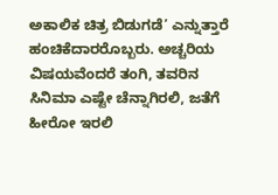ಅಕಾಲಿಕ ಚಿತ್ರ ಬಿಡುಗಡೆ’ ಎನ್ನುತ್ತಾರೆ ಹಂಚಿಕೆದಾರರೊಬ್ಬರು. ಅಚ್ಚರಿಯ ವಿಷಯವೆಂದರೆ ತಂಗಿ, ತವರಿನ ಸಿನಿಮಾ ಎಷ್ಟೇ ಚೆನ್ನಾಗಿರಲಿ, ಜತೆಗೆ ಹೀರೋ ಇರಲಿ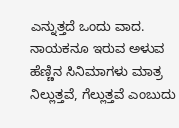ಎನ್ನುತ್ತದೆ ಒಂದು ವಾದ. ನಾಯಕನೂ ಇರುವ ಅಳುವ ಹೆಣ್ಣಿನ ಸಿನಿಮಾಗಳು ಮಾತ್ರ ನಿಲ್ಲುತ್ತವೆ, ಗೆಲ್ಲುತ್ತವೆ ಎಂಬುದು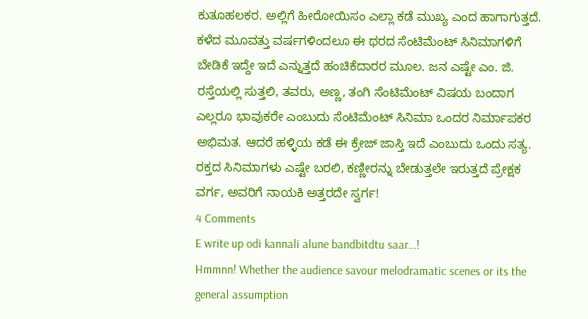ಕುತೂಹಲಕರ. ಅಲ್ಲಿಗೆ ಹೀರೋಯಿಸಂ ಎಲ್ಲಾ ಕಡೆ ಮುಖ್ಯ ಎಂದ ಹಾಗಾಗುತ್ತದೆ.
ಕಳೆದ ಮೂವತ್ತು ವರ್ಷಗಳಿಂದಲೂ ಈ ಥರದ ಸೆಂಟಿಮೆಂಟ್ ಸಿನಿಮಾಗಳಿಗೆ ಬೇಡಿಕೆ ಇದ್ದೇ ಇದೆ ಎನ್ನುತ್ತದೆ ಹಂಚಿಕೆದಾರರ ಮೂಲ. ಜನ ಎಷ್ಟೇ ಎಂ. ಜಿ. ರಸ್ತೆಯಲ್ಲಿ ಸುತ್ತಲಿ, ತವರು, ಅಣ್ಣ, ತಂಗಿ ಸೆಂಟಿಮೆಂಟ್ ವಿಷಯ ಬಂದಾಗ ಎಲ್ಲರೂ ಭಾವುಕರೇ ಎಂಬುದು ಸೆಂಟಿಮೆಂಟ್ ಸಿನಿಮಾ ಒಂದರ ನಿರ್ಮಾಪಕರ ಅಭಿಮತ. ಆದರೆ ಹಳ್ಳಿಯ ಕಡೆ ಈ ಕ್ರೇಜ್ ಜಾಸ್ತಿ ಇದೆ ಎಂಬುದು ಒಂದು ಸತ್ಯ. ರಕ್ತದ ಸಿನಿಮಾಗಳು ಎಷ್ಟೇ ಬರಲಿ, ಕಣ್ಣೀರನ್ನು ಬೇಡುತ್ತಲೇ ಇರುತ್ತದೆ ಪ್ರೇಕ್ಷಕ ವರ್ಗ, ಅವರಿಗೆ ನಾಯಕಿ ಅತ್ತರದೇ ಸ್ವರ್ಗ!
4 Comments
E write up odi kannali alune bandbitdtu saar…!
Hmmnn! Whether the audience savour melodramatic scenes or its the general assumption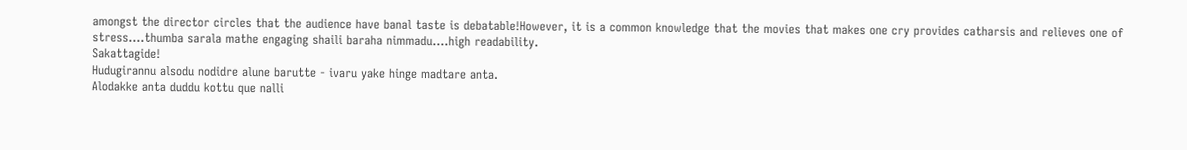amongst the director circles that the audience have banal taste is debatable!However, it is a common knowledge that the movies that makes one cry provides catharsis and relieves one of stress….thumba sarala mathe engaging shaili baraha nimmadu….high readability.
Sakattagide!
Hudugirannu alsodu nodidre alune barutte - ivaru yake hinge madtare anta.
Alodakke anta duddu kottu que nalli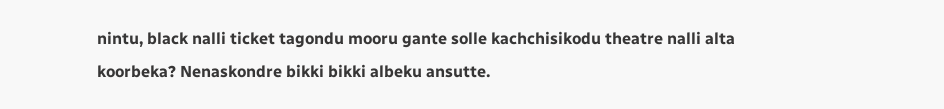nintu, black nalli ticket tagondu mooru gante solle kachchisikodu theatre nalli alta koorbeka? Nenaskondre bikki bikki albeku ansutte.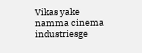Vikas yake namma cinema industriesge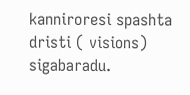kanniroresi spashta dristi ( visions) sigabaradu.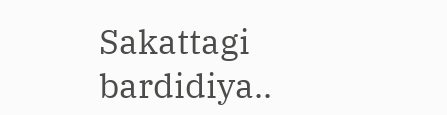Sakattagi bardidiya..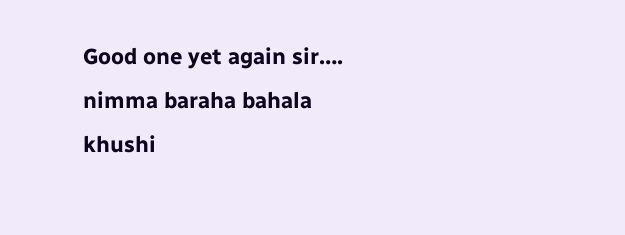Good one yet again sir…. nimma baraha bahala khushi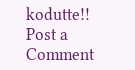kodutte!!
Post a Comment